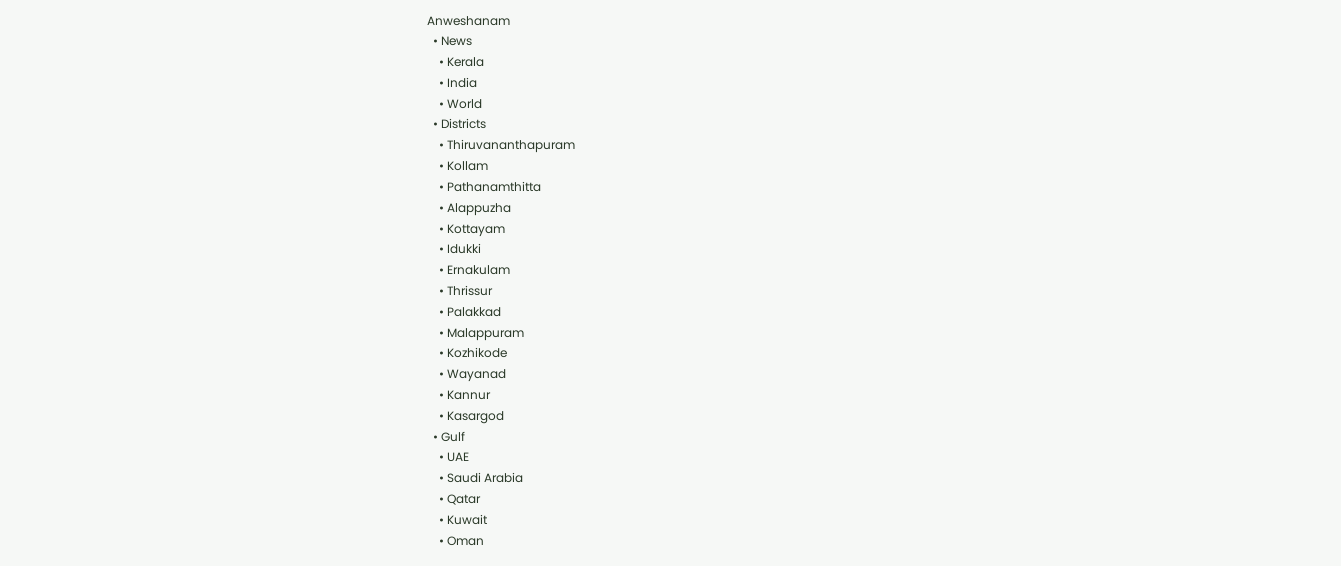Anweshanam
  • News
    • Kerala
    • India
    • World
  • Districts
    • Thiruvananthapuram
    • Kollam
    • Pathanamthitta
    • Alappuzha
    • Kottayam
    • Idukki
    • Ernakulam
    • Thrissur
    • Palakkad
    • Malappuram
    • Kozhikode
    • Wayanad
    • Kannur
    • Kasargod
  • Gulf
    • UAE
    • Saudi Arabia
    • Qatar
    • Kuwait
    • Oman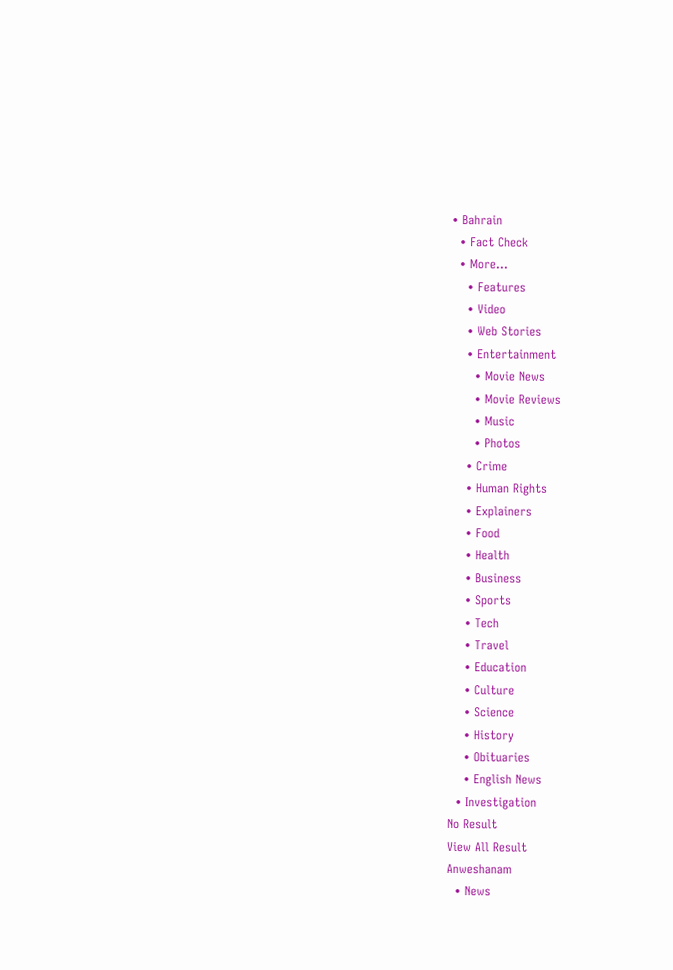• Bahrain
  • Fact Check
  • More…
    • Features
    • Video
    • Web Stories
    • Entertainment
      • Movie News
      • Movie Reviews
      • Music
      • Photos
    • Crime
    • Human Rights
    • Explainers
    • Food
    • Health
    • Business
    • Sports
    • Tech
    • Travel
    • Education
    • Culture
    • Science
    • History
    • Obituaries
    • English News
  • Investigation
No Result
View All Result
Anweshanam
  • News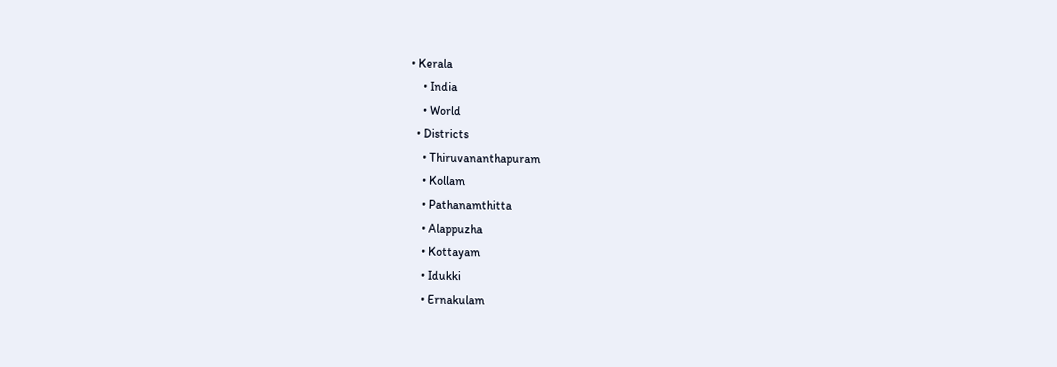• Kerala
    • India
    • World
  • Districts
    • Thiruvananthapuram
    • Kollam
    • Pathanamthitta
    • Alappuzha
    • Kottayam
    • Idukki
    • Ernakulam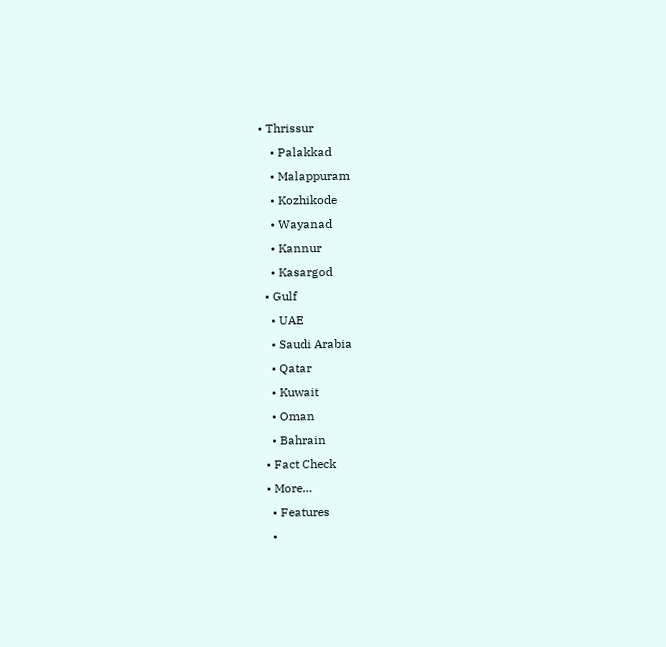• Thrissur
    • Palakkad
    • Malappuram
    • Kozhikode
    • Wayanad
    • Kannur
    • Kasargod
  • Gulf
    • UAE
    • Saudi Arabia
    • Qatar
    • Kuwait
    • Oman
    • Bahrain
  • Fact Check
  • More…
    • Features
    •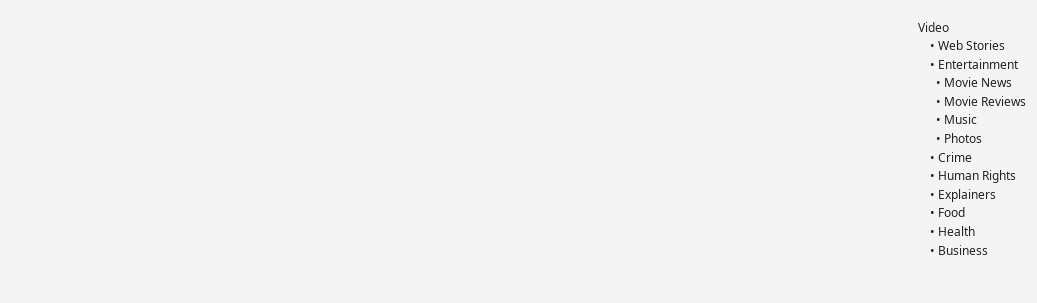Video
    • Web Stories
    • Entertainment
      • Movie News
      • Movie Reviews
      • Music
      • Photos
    • Crime
    • Human Rights
    • Explainers
    • Food
    • Health
    • Business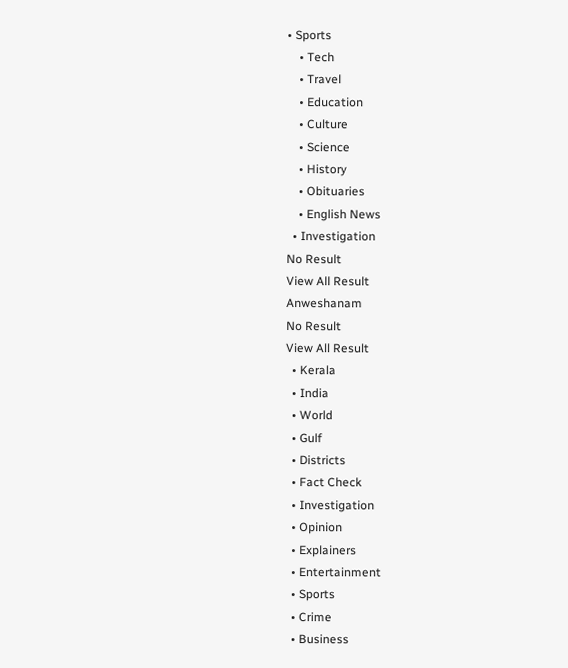• Sports
    • Tech
    • Travel
    • Education
    • Culture
    • Science
    • History
    • Obituaries
    • English News
  • Investigation
No Result
View All Result
Anweshanam
No Result
View All Result
  • Kerala
  • India
  • World
  • Gulf
  • Districts
  • Fact Check
  • Investigation
  • Opinion
  • Explainers
  • Entertainment
  • Sports
  • Crime
  • Business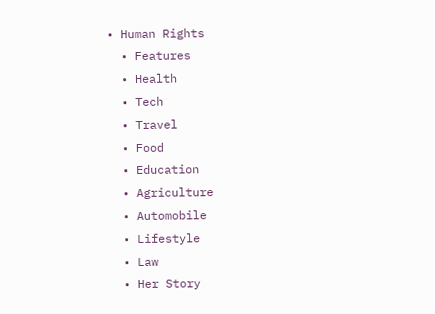• Human Rights
  • Features
  • Health
  • Tech
  • Travel
  • Food
  • Education
  • Agriculture
  • Automobile
  • Lifestyle
  • Law
  • Her Story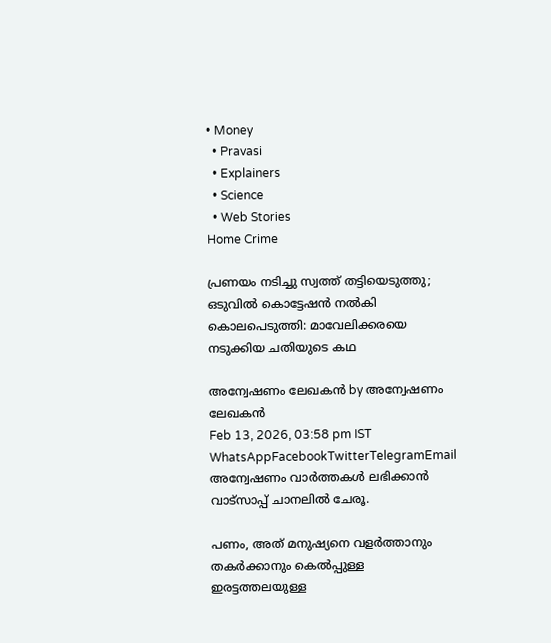• Money
  • Pravasi
  • Explainers
  • Science
  • Web Stories
Home Crime

പ്രണയം നടിച്ചു സ്വത്ത് തട്ടിയെടുത്തു; ഒടുവിൽ കൊട്ടേഷൻ നൽകി കൊലപെടുത്തി: മാവേലിക്കരയെ നടുക്കിയ ചതിയുടെ കഥ

അന്വേഷണം ലേഖകൻ by അന്വേഷണം ലേഖകൻ
Feb 13, 2026, 03:58 pm IST
WhatsAppFacebookTwitterTelegramEmail
അന്വേഷണം വാർത്തകൾ ലഭിക്കാന്‍ വാട്സാപ്പ് ചാനലില്‍ ചേരൂ.

പണം, അത് മനുഷ്യനെ വളർത്താനും തകർക്കാനും കെൽപ്പുള്ള ഇരട്ടത്തലയുള്ള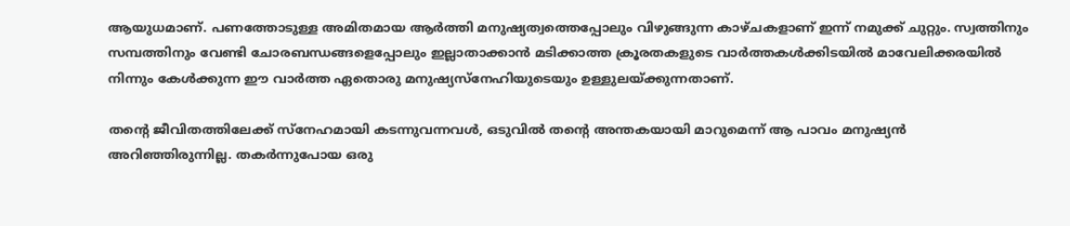ആയുധമാണ്. പണത്തോടുള്ള അമിതമായ ആർത്തി മനുഷ്യത്വത്തെപ്പോലും വിഴുങ്ങുന്ന കാഴ്ചകളാണ് ഇന്ന് നമുക്ക് ചുറ്റും. സ്വത്തിനും സമ്പത്തിനും വേണ്ടി ചോരബന്ധങ്ങളെപ്പോലും ഇല്ലാതാക്കാൻ മടിക്കാത്ത ക്രൂരതകളുടെ വാർത്തകൾക്കിടയിൽ മാവേലിക്കരയിൽ നിന്നും കേൾക്കുന്ന ഈ വാർത്ത ഏതൊരു മനുഷ്യസ്നേഹിയുടെയും ഉള്ളുലയ്ക്കുന്നതാണ്.

തന്റെ ജീവിതത്തിലേക്ക് സ്നേഹമായി കടന്നുവന്നവൾ, ഒടുവിൽ തന്റെ അന്തകയായി മാറുമെന്ന് ആ പാവം മനുഷ്യൻ അറിഞ്ഞിരുന്നില്ല. തകർന്നുപോയ ഒരു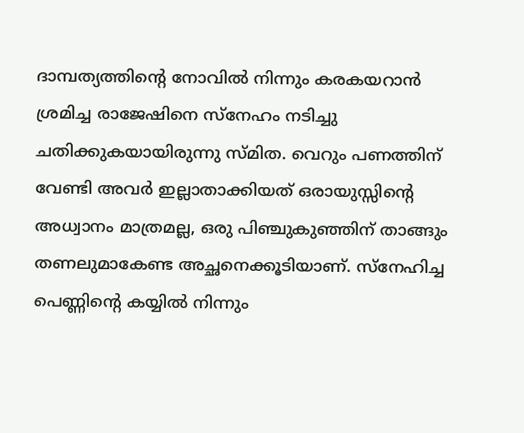ദാമ്പത്യത്തിന്റെ നോവിൽ നിന്നും കരകയറാൻ ശ്രമിച്ച രാജേഷിനെ സ്നേഹം നടിച്ചു ചതിക്കുകയായിരുന്നു സ്മിത. വെറും പണത്തിന് വേണ്ടി അവർ ഇല്ലാതാക്കിയത് ഒരായുസ്സിന്റെ അധ്വാനം മാത്രമല്ല, ഒരു പിഞ്ചുകുഞ്ഞിന് താങ്ങും തണലുമാകേണ്ട അച്ഛനെക്കൂടിയാണ്. സ്നേഹിച്ച പെണ്ണിന്റെ കയ്യിൽ നിന്നും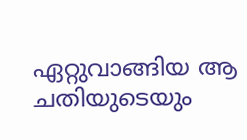ഏറ്റുവാങ്ങിയ ആ ചതിയുടെയും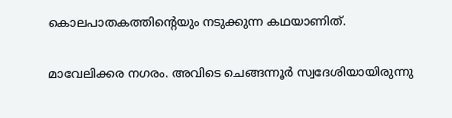കൊലപാതകത്തിന്റെയും നടുക്കുന്ന കഥയാണിത്.

മാവേലിക്കര നഗരം. അവിടെ ചെങ്ങന്നൂർ സ്വദേശിയായിരുന്നു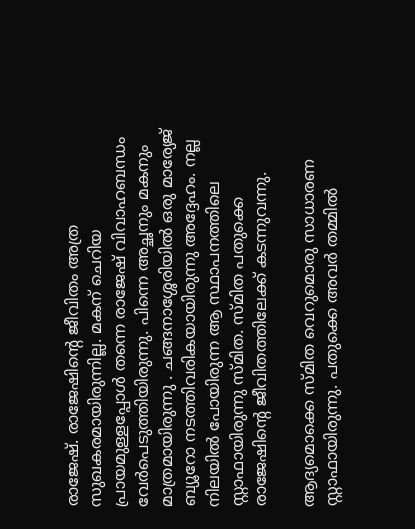രാജേഷ്. രാജേഷിന്റെ ജീവിതം അത്ര സുഖകരമായിരുന്നില്ല. മകന് ചെറിയ പ്രായമുള്ളപ്പോൾ തന്നെ രാജേഷ് വിവാഹബന്ധം വേർപെടുത്തിയിരുന്നു. പിന്നെ അച്ഛനും മകനും മാത്രമായിരുന്നു . ചങ്ങനാശ്ശേരിയിൽ ഒരു മാര്യേജ് ബ്യൂറോ നടത്തിവരികയായിരുന്നു അദ്ദേഹം. നല്ല നിലയിൽ പോയിരുന്ന ആ സ്ഥാപനത്തിലെ സ്റ്റാഫായിരുന്നു സ്മിത. സ്മിത പതുക്കെ രാജേഷിന്റെ ജീവിതത്തിലേക്ക് കടന്നുവന്നു.

ആദ്യമൊക്കെ സ്മിത വെറുമൊരു സാധാരണ സ്റ്റാഫായിരുന്നു. പതുക്കെ അവർ തമ്മിൽ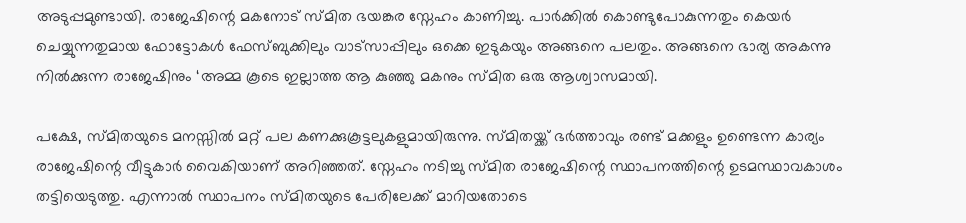അടുപ്പമുണ്ടായി. രാജേഷിന്റെ മകനോട് സ്മിത ഭയങ്കര സ്നേഹം കാണിച്ചു. പാർക്കിൽ കൊണ്ടുപോകുന്നതും കെയർ ചെയ്യുന്നതുമായ ഫോട്ടോകൾ ഫേസ്ബുക്കിലും വാട്സാപ്പിലും ഒക്കെ ഇടുകയും അങ്ങനെ പലതും. അങ്ങനെ ഭാര്യ അകന്നു നിൽക്കുന്ന രാജേഷിനും ‘അമ്മ കൂടെ ഇല്ലാത്ത ആ കുഞ്ഞു മകനും സ്മിത ഒരു ആശ്വാസമായി.

പക്ഷേ, സ്മിതയുടെ മനസ്സിൽ മറ്റ് പല കണക്കുകൂട്ടലുകളുമായിരുന്നു. സ്മിതയ്ക്ക് ഭർത്താവും രണ്ട് മക്കളും ഉണ്ടെന്ന കാര്യം രാജേഷിന്റെ വീട്ടുകാർ വൈകിയാണ് അറിഞ്ഞത്. സ്നേഹം നടിച്ചു സ്മിത രാജേഷിന്റെ സ്ഥാപനത്തിന്റെ ഉടമസ്ഥാവകാശം തട്ടിയെടുത്തു. എന്നാൽ സ്ഥാപനം സ്മിതയുടെ പേരിലേക്ക് മാറിയതോടെ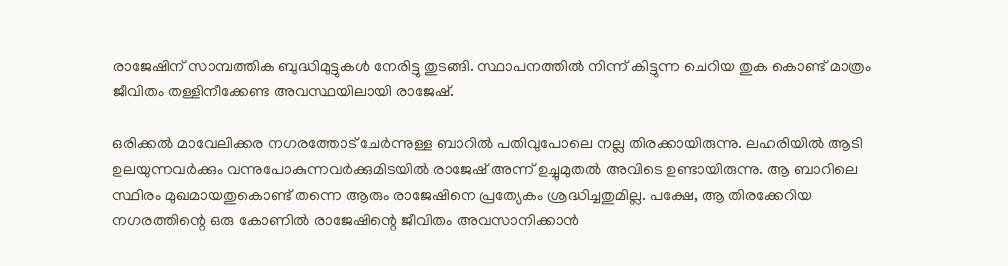രാജേഷിന് സാമ്പത്തിക ബുദ്ധിമുട്ടുകൾ നേരിട്ടു തുടങ്ങി. സ്ഥാപനത്തിൽ നിന്ന് കിട്ടുന്ന ചെറിയ തുക കൊണ്ട് മാത്രം ജീവിതം തള്ളിനീക്കേണ്ട അവസ്ഥയിലായി രാജേഷ്.

ഒരിക്കൽ മാവേലിക്കര നഗരത്തോട് ചേർന്നുള്ള ബാറിൽ പതിവുപോലെ നല്ല തിരക്കായിരുന്നു. ലഹരിയിൽ ആടി ഉലയുന്നവർക്കും വന്നുപോകുന്നവർക്കുമിടയിൽ രാജേഷ് അന്ന് ഉച്ചുമുതൽ അവിടെ ഉണ്ടായിരുന്നു. ആ ബാറിലെ സ്ഥിരം മുഖമായതുകൊണ്ട് തന്നെ ആരും രാജേഷിനെ പ്രത്യേകം ശ്രദ്ധിച്ചതുമില്ല. പക്ഷേ, ആ തിരക്കേറിയ നഗരത്തിന്റെ ഒരു കോണിൽ രാജേഷിന്റെ ജീവിതം അവസാനിക്കാൻ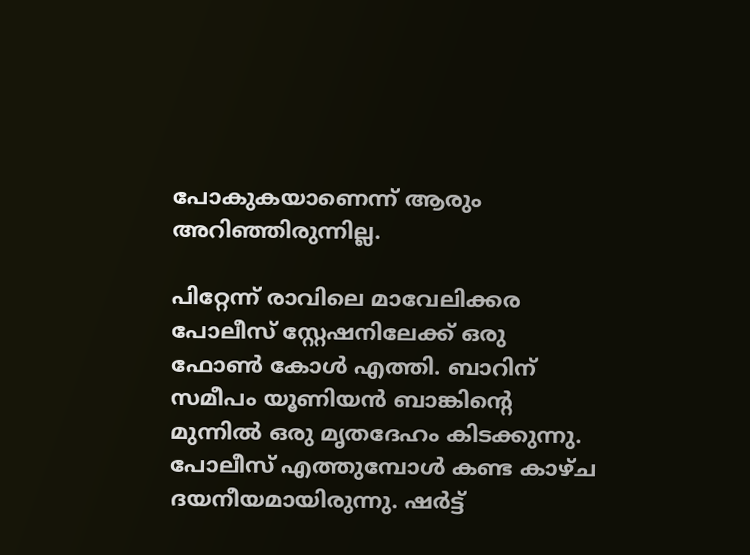പോകുകയാണെന്ന് ആരും അറിഞ്ഞിരുന്നില്ല.

പിറ്റേന്ന് രാവിലെ മാവേലിക്കര പോലീസ് സ്റ്റേഷനിലേക്ക് ഒരു ഫോൺ കോൾ എത്തി. ബാറിന് സമീപം യൂണിയൻ ബാങ്കിന്റെ മുന്നിൽ ഒരു മൃതദേഹം കിടക്കുന്നു. പോലീസ് എത്തുമ്പോൾ കണ്ട കാഴ്ച ദയനീയമായിരുന്നു. ഷർട്ട്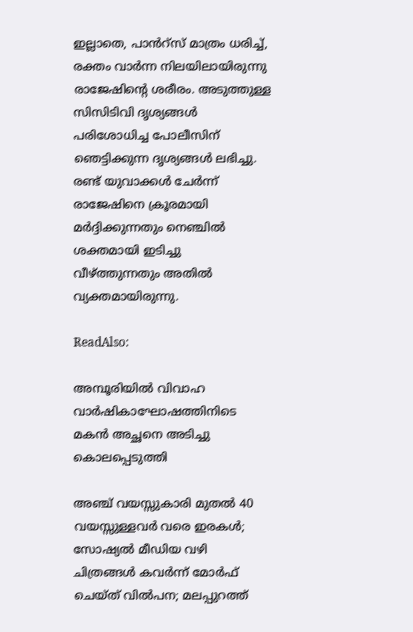ഇല്ലാതെ, പാൻറ്സ് മാത്രം ധരിച്ച്, രക്തം വാർന്ന നിലയിലായിരുന്നു രാജേഷിന്റെ ശരീരം. അടുത്തുള്ള സിസിടിവി ദൃശ്യങ്ങൾ പരിശോധിച്ച പോലീസിന് ഞെട്ടിക്കുന്ന ദൃശ്യങ്ങൾ ലഭിച്ചു. രണ്ട് യുവാക്കൾ ചേർന്ന് രാജേഷിനെ ക്രൂരമായി മർദ്ദിക്കുന്നതും നെഞ്ചിൽ ശക്തമായി ഇടിച്ചു വീഴ്ത്തുന്നതും അതിൽ വ്യക്തമായിരുന്നു.

ReadAlso:

അമ്പൂരിയിൽ വിവാഹ വാർഷികാഘോഷത്തിനിടെ മകൻ അച്ഛനെ അടിച്ചു കൊലപ്പെടുത്തി

അഞ്ച് വയസ്സുകാരി മുതൽ 40 വയസ്സുള്ളവർ വരെ ഇരകൾ; സോഷ്യൽ മീഡിയ വഴി ചിത്രങ്ങൾ കവർന്ന് മോർഫ് ചെയ്ത് വിൽപന; മലപ്പുറത്ത്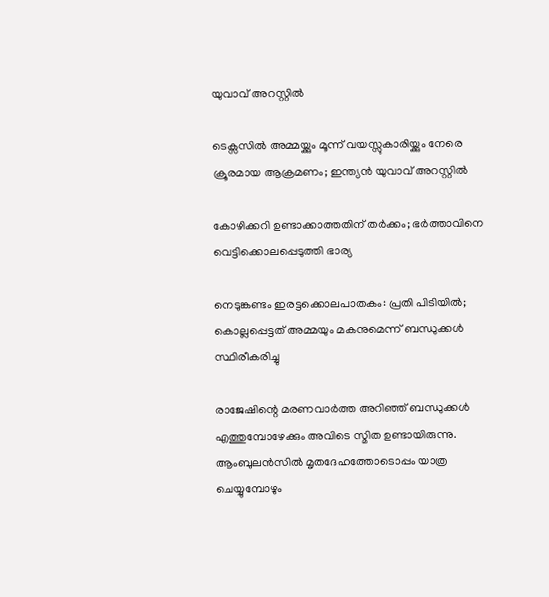യുവാവ് അറസ്റ്റിൽ

ടെക്സസിൽ അമ്മയ്ക്കും മൂന്ന് വയസ്സുകാരിയ്ക്കും നേരെ ക്രൂരമായ ആക്രമണം; ഇന്ത്യൻ യുവാവ് അറസ്റ്റിൽ

കോഴിക്കറി ഉണ്ടാക്കാത്തതിന് തർക്കം; ഭർത്താവിനെ വെട്ടിക്കൊലപ്പെടുത്തി ഭാര്യ

നെടുങ്കണ്ടം ഇരട്ടക്കൊലപാതകം: പ്രതി പിടിയിൽ; കൊല്ലപ്പെട്ടത് അമ്മയും മകനുമെന്ന് ബന്ധുക്കൾ സ്ഥിരീകരിച്ചു

രാജേഷിന്റെ മരണവാർത്ത അറിഞ്ഞ് ബന്ധുക്കൾ എത്തുമ്പോഴേക്കും അവിടെ സ്മിത ഉണ്ടായിരുന്നു. ആംബുലൻസിൽ മൃതദേഹത്തോടൊപ്പം യാത്ര ചെയ്യുമ്പോഴും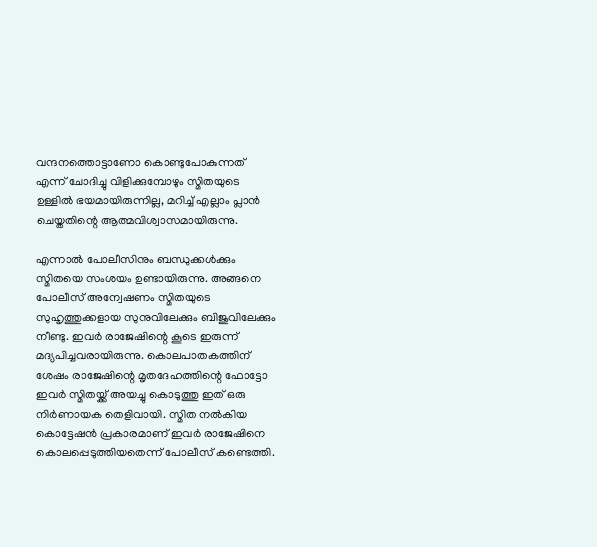വന്ദനത്തൊട്ടാണോ കൊണ്ടുപോകുന്നത് എന്ന് ചോദിച്ചു വിളിക്കുമ്പോഴും സ്മിതയുടെ ഉള്ളിൽ ഭയമായിരുന്നില്ല, മറിച്ച് എല്ലാം പ്ലാൻ ചെയ്തതിന്റെ ആത്മവിശ്വാസമായിരുന്നു.

എന്നാൽ പോലീസിനും ബന്ധുക്കൾക്കും സ്മിതയെ സംശയം ഉണ്ടായിരുന്നു. അങ്ങനെ പോലീസ് അന്വേഷണം സ്മിതയുടെ സുഹൃത്തുക്കളായ സുനുവിലേക്കും ബിജുവിലേക്കും നീണ്ടു. ഇവർ രാജേഷിന്റെ കൂടെ ഇരുന്ന് മദ്യപിച്ചവരായിരുന്നു. കൊലപാതകത്തിന് ശേഷം രാജേഷിന്റെ മൃതദേഹത്തിന്റെ ഫോട്ടോ ഇവർ സ്മിതയ്ക്ക് അയച്ചു കൊടുത്തു ഇത് ഒരു നിർണായക തെളിവായി. സ്മിത നൽകിയ കൊട്ടേഷൻ പ്രകാരമാണ് ഇവർ രാജേഷിനെ കൊലപ്പെടുത്തിയതെന്ന് പോലീസ് കണ്ടെത്തി.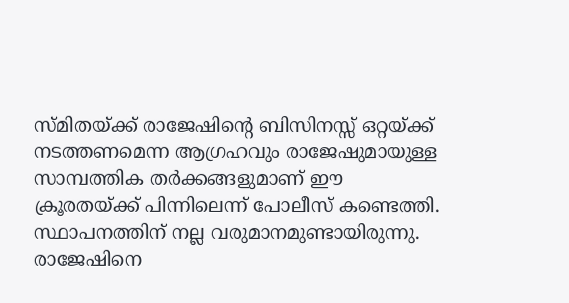സ്മിതയ്ക്ക് രാജേഷിന്റെ ബിസിനസ്സ് ഒറ്റയ്ക്ക് നടത്തണമെന്ന ആഗ്രഹവും രാജേഷുമായുള്ള സാമ്പത്തിക തർക്കങ്ങളുമാണ് ഈ ക്രൂരതയ്ക്ക് പിന്നിലെന്ന് പോലീസ് കണ്ടെത്തി. സ്ഥാപനത്തിന് നല്ല വരുമാനമുണ്ടായിരുന്നു. രാജേഷിനെ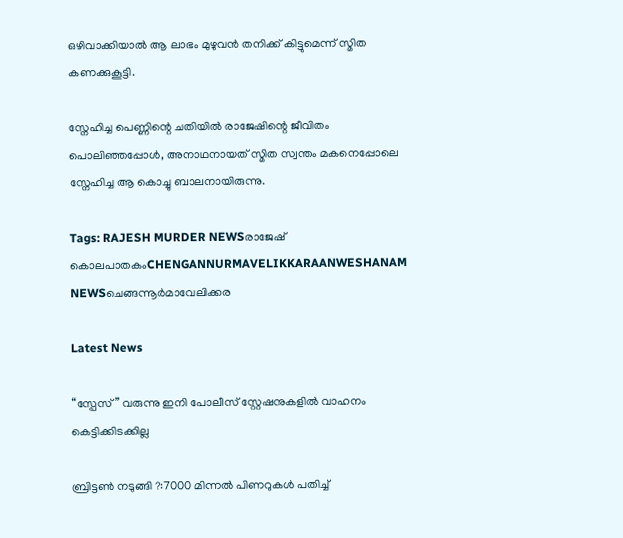ഒഴിവാക്കിയാൽ ആ ലാഭം മുഴുവൻ തനിക്ക് കിട്ടുമെന്ന് സ്മിത കണക്കുകൂട്ടി.

സ്നേഹിച്ച പെണ്ണിന്റെ ചതിയിൽ രാജേഷിന്റെ ജീവിതം പൊലിഞ്ഞപ്പോൾ, അനാഥനായത് സ്മിത സ്വന്തം മകനെപ്പോലെ സ്നേഹിച്ച ആ കൊച്ചു ബാലനായിരുന്നു.

Tags: RAJESH MURDER NEWSരാജേഷ് കൊലപാതകംCHENGANNURMAVELIKKARAANWESHANAM NEWSചെങ്ങന്നൂർമാവേലിക്കര

Latest News

“സ്പേസ്” വരുന്നു ഇനി പോലീസ് സ്റ്റേഷനുകളില്‍ വാഹനം കെട്ടിക്കിടക്കില്ല

ബ്രിട്ടണ്‍ നടുങ്ങി ?:7000 മിന്നല്‍ പിണറുകള്‍ പതിച്ച്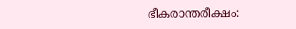ഭീകരാന്തരീക്ഷം: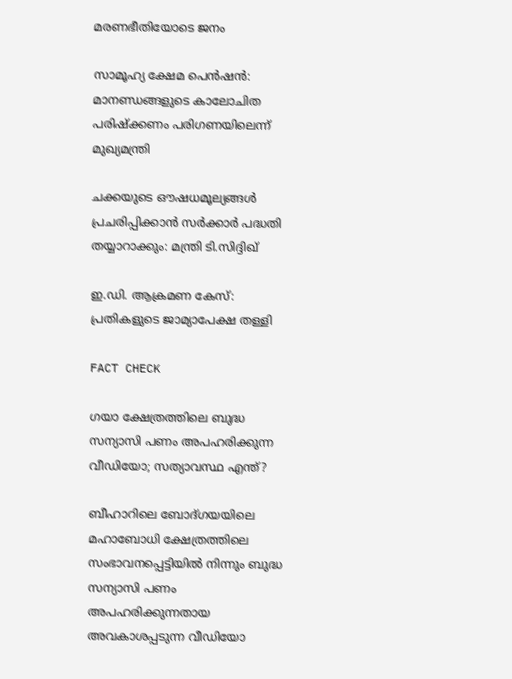മരണഭീതിയോടെ ജനം

സാമൂഹ്യ ക്ഷേമ പെന്‍ഷന്‍: മാനണ്ഡങ്ങളുടെ കാലോചിത പരിഷ്‌ക്കണം പരിഗണയിലെന്ന് മുഖ്യമന്ത്രി

ചക്കയുടെ ഔഷധമൂല്യങ്ങള്‍ പ്രചരിപ്പിക്കാന്‍ സർക്കാർ പദ്ധതി തയ്യാറാക്കും: മന്ത്രി ടി.സിദ്ദിഖ്

ഇ.ഡി. ആക്രമണ കേസ്: പ്രതികളുടെ ജാമ്യാപേക്ഷ തള്ളി

FACT CHECK

ഗയാ ക്ഷേത്രത്തിലെ ബുദ്ധ സന്യാസി പണം അപഹരിക്കുന്ന വീഡിയോ; സത്യാവസ്ഥ എന്ത്?

ബീഹാറിലെ ബോദ്ഗയയിലെ മഹാബോധി ക്ഷേത്രത്തിലെ സംഭാവനപ്പെട്ടിയില്‍ നിന്നും ബുദ്ധ സന്യാസി പണം അപഹരിക്കുന്നതായ അവകാശപ്പടുന്ന വീഡിയോ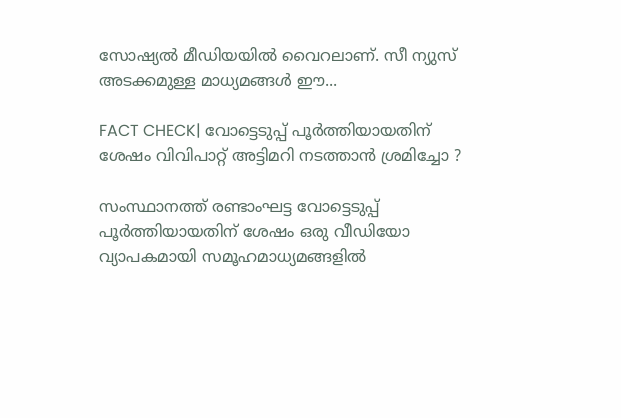സോഷ്യല്‍ മീഡിയയില്‍ വൈറലാണ്. സീ ന്യുസ് അടക്കമുള്ള മാധ്യമങ്ങള്‍ ഈ...

FACT CHECK| വോട്ടെടുപ്പ് പൂർത്തിയായതിന് ശേഷം വിവിപാറ്റ് അട്ടിമറി നടത്താൻ ശ്രമിച്ചോ ?

സംസ്ഥാനത്ത് രണ്ടാംഘട്ട വോട്ടെടുപ്പ് പൂർത്തിയായതിന് ശേഷം ഒരു വീഡിയോ വ്യാപകമായി സമൂഹമാധ്യമങ്ങളിൽ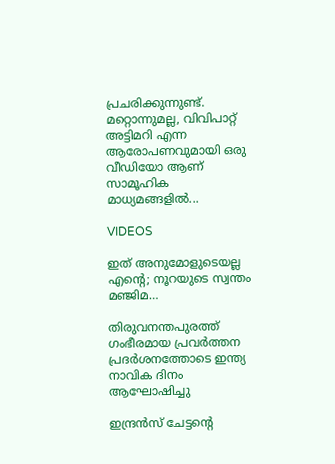പ്രചരിക്കുന്നുണ്ട്. മറ്റൊന്നുമല്ല, വിവിപാറ്റ് അട്ടിമറി എന്ന ആരോപണവുമായി ഒരു വീഡിയോ ആണ് സാമൂഹിക മാധ്യമങ്ങളിൽ...

VIDEOS

ഇത് അനുമോളുടെയല്ല എന്റെ; നൂറയുടെ സ്വന്തം മഞ്ജിമ…

തിരുവനന്തപുരത്ത് ഗംഭീരമായ പ്രവർത്തന പ്രദർശനത്തോടെ ഇന്ത്യ നാവിക ദിനം ആഘോഷിച്ചു

ഇന്ദ്രൻസ് ചേട്ടന്റെ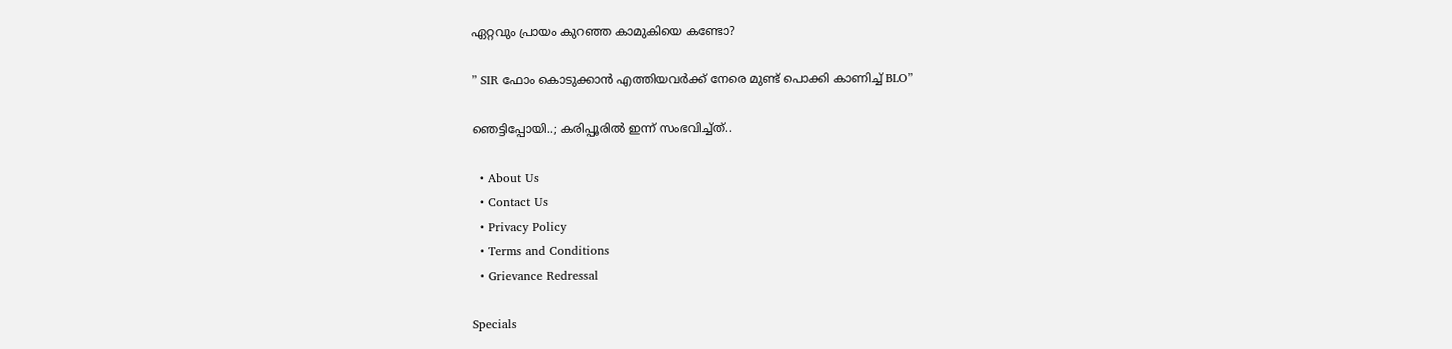ഏറ്റവും പ്രായം കുറഞ്ഞ കാമുകിയെ കണ്ടോ?

” SIR ഫോം കൊടുക്കാൻ എത്തിയവർക്ക് നേരെ മുണ്ട് പൊക്കി കാണിച്ച് BLO”

ഞെട്ടിപ്പോയി..; കരിപ്പൂരിൽ ഇന്ന് സംഭവിച്ച്ത്..

  • About Us
  • Contact Us
  • Privacy Policy
  • Terms and Conditions
  • Grievance Redressal

Specials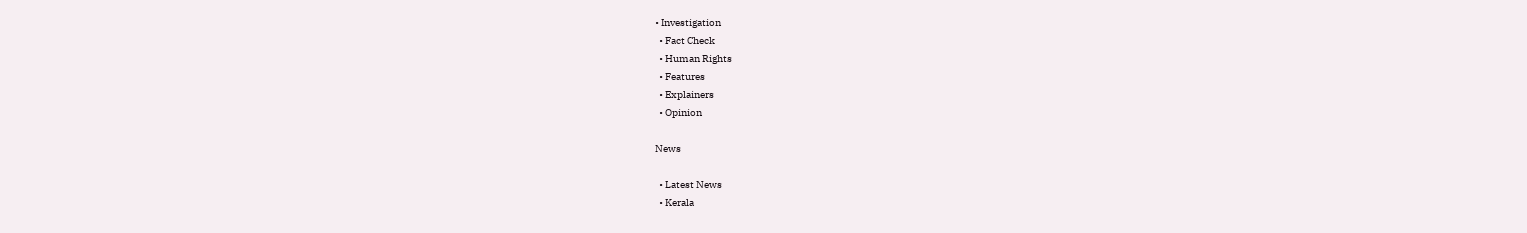• Investigation
  • Fact Check
  • Human Rights
  • Features
  • Explainers
  • Opinion

News

  • Latest News
  • Kerala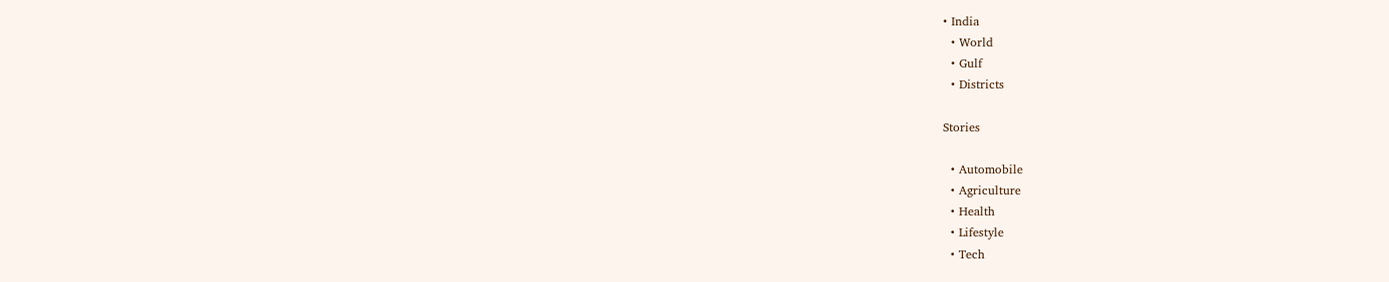• India
  • World
  • Gulf
  • Districts

Stories

  • Automobile
  • Agriculture
  • Health
  • Lifestyle
  • Tech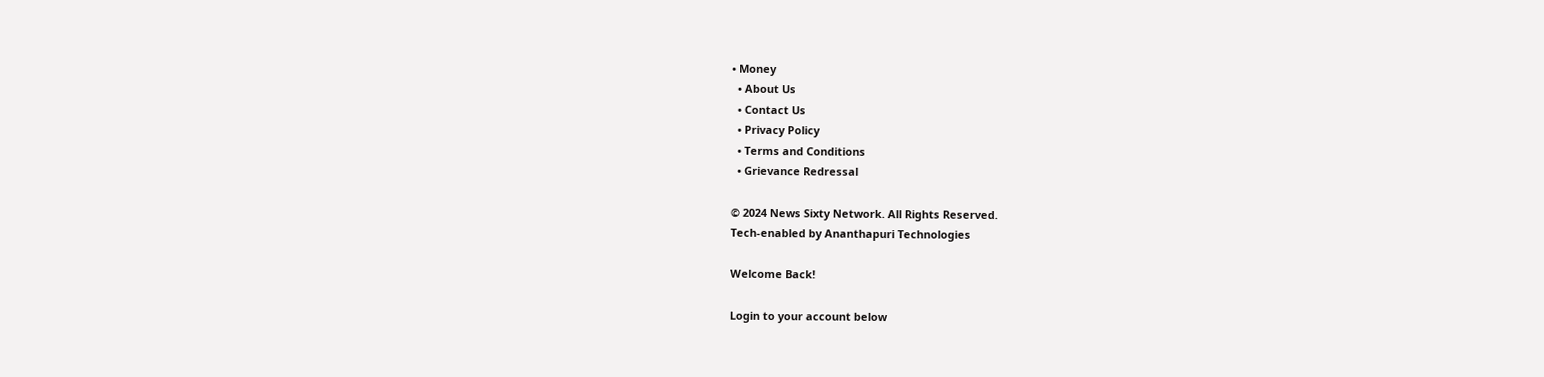• Money
  • About Us
  • Contact Us
  • Privacy Policy
  • Terms and Conditions
  • Grievance Redressal

© 2024 News Sixty Network. All Rights Reserved.
Tech-enabled by Ananthapuri Technologies

Welcome Back!

Login to your account below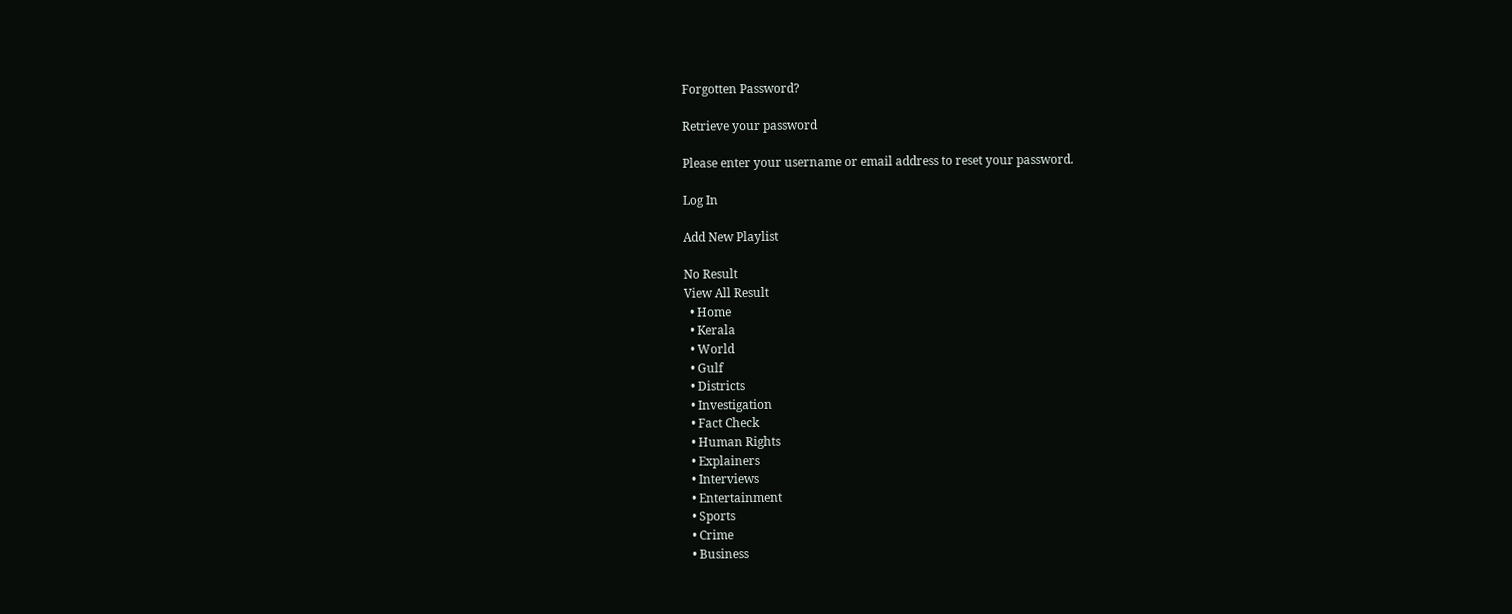Forgotten Password?

Retrieve your password

Please enter your username or email address to reset your password.

Log In

Add New Playlist

No Result
View All Result
  • Home
  • Kerala
  • World
  • Gulf
  • Districts
  • Investigation
  • Fact Check
  • Human Rights
  • Explainers
  • Interviews
  • Entertainment
  • Sports
  • Crime
  • Business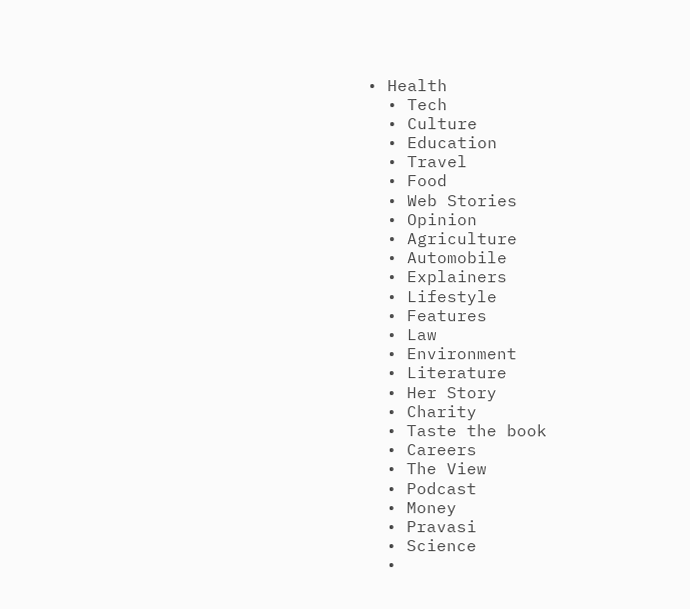• Health
  • Tech
  • Culture
  • Education
  • Travel
  • Food
  • Web Stories
  • Opinion
  • Agriculture
  • Automobile
  • Explainers
  • Lifestyle
  • Features
  • Law
  • Environment
  • Literature
  • Her Story
  • Charity
  • Taste the book
  • Careers
  • The View
  • Podcast
  • Money
  • Pravasi
  • Science
  •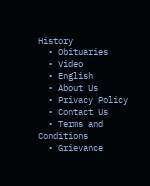History
  • Obituaries
  • Video
  • English
  • About Us
  • Privacy Policy
  • Contact Us
  • Terms and Conditions
  • Grievance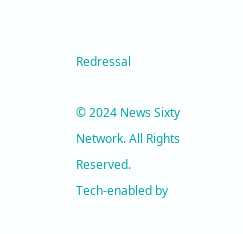Redressal

© 2024 News Sixty Network. All Rights Reserved.
Tech-enabled by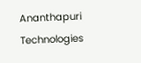Ananthapuri Technologies